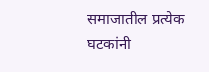समाजातील प्रत्येक घटकांनी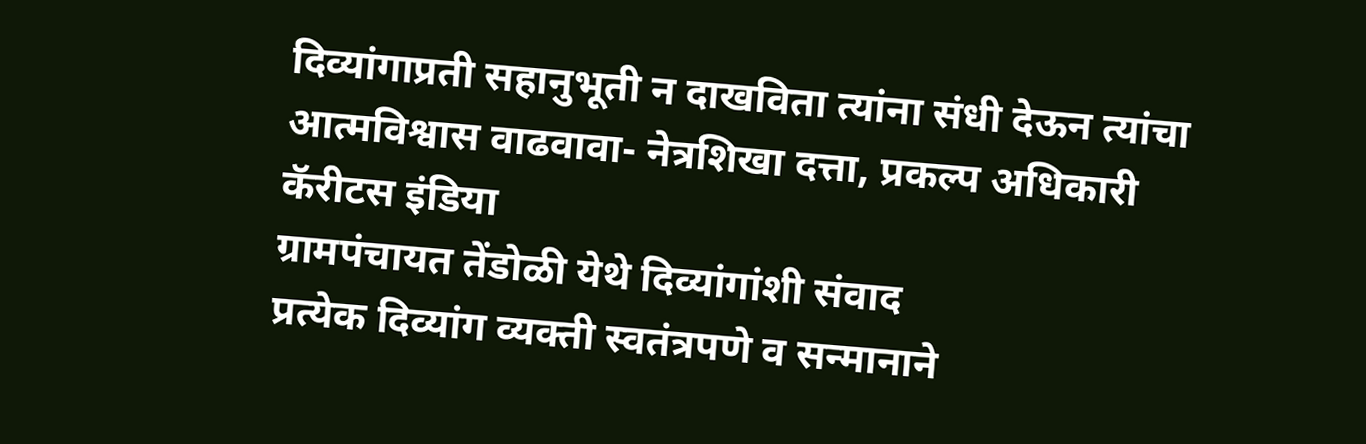दिव्यांगाप्रती सहानुभूती न दाखविता त्यांना संधी देऊन त्यांचा आत्मविश्वास वाढवावा- नेत्रशिखा दत्ता, प्रकल्प अधिकारी कॅरीटस इंडिया
ग्रामपंचायत तेंडोळी येथे दिव्यांगांशी संवाद
प्रत्येक दिव्यांग व्यक्ती स्वतंत्रपणे व सन्मानाने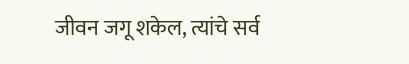जीवन जगू शकेल, त्यांचे सर्व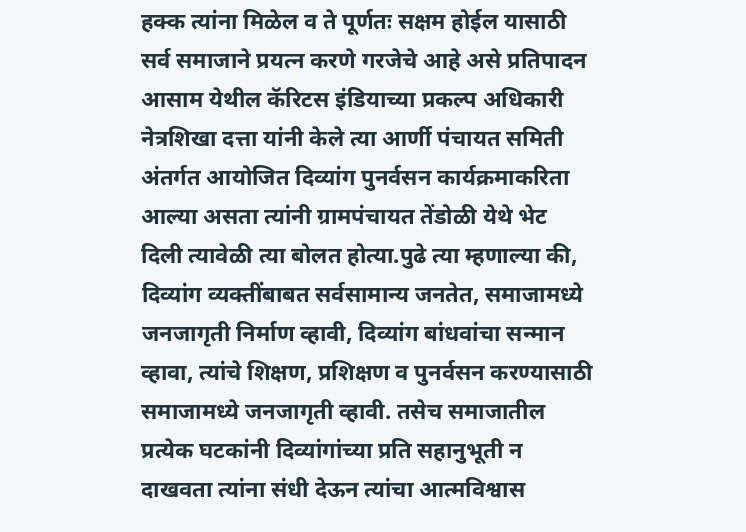हक्क त्यांना मिळेल व ते पूर्णतः सक्षम होईल यासाठी सर्व समाजाने प्रयत्न करणे गरजेचे आहे असे प्रतिपादन आसाम येथील कॅरिटस इंडियाच्या प्रकल्प अधिकारी नेत्रशिखा दत्ता यांनी केले त्या आर्णी पंचायत समिती अंतर्गत आयोजित दिव्यांग पुनर्वसन कार्यक्रमाकरिता आल्या असता त्यांनी ग्रामपंचायत तेंडोळी येथे भेट दिली त्यावेळी त्या बोलत होत्या.पुढे त्या म्हणाल्या की, दिव्यांग व्यक्तींबाबत सर्वसामान्य जनतेत, समाजामध्ये जनजागृती निर्माण व्हावी, दिव्यांग बांधवांचा सन्मान व्हावा, त्यांचे शिक्षण, प्रशिक्षण व पुनर्वसन करण्यासाठी समाजामध्ये जनजागृती व्हावी. तसेच समाजातील प्रत्येक घटकांनी दिव्यांगांच्या प्रति सहानुभूती न दाखवता त्यांना संधी देऊन त्यांचा आत्मविश्वास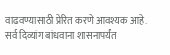वाढवण्यासाठी प्रेरित करणे आवश्यक आहे. सर्व दिव्यांग बांधवाना शासनापर्यंत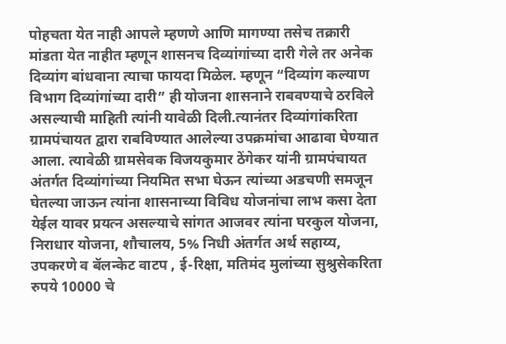पोहचता येत नाही आपले म्हणणे आणि मागण्या तसेच तक्रारी मांडता येत नाहीत म्हणून शासनच दिव्यांगांच्या दारी गेले तर अनेक दिव्यांग बांधवाना त्याचा फायदा मिळेल. म्हणून “दिव्यांग कल्याण विभाग दिव्यांगांच्या दारी” ही योजना शासनाने राबवण्याचे ठरविले असल्याची माहिती त्यांनी यावेळी दिली.त्यानंतर दिव्यांगांकरिता ग्रामपंचायत द्वारा राबविण्यात आलेल्या उपक्रमांचा आढावा घेण्यात आला. त्यावेळी ग्रामसेवक विजयकुमार ठेंगेकर यांनी ग्रामपंचायत अंतर्गत दिव्यांगांच्या नियमित सभा घेऊन त्यांच्या अडचणी समजून घेतल्या जाऊन त्यांना शासनाच्या विविध योजनांचा लाभ कसा देता येईल यावर प्रयत्न असल्याचे सांगत आजवर त्यांना घरकुल योजना, निराधार योजना, शौचालय, 5% निधी अंतर्गत अर्थ सहाय्य, उपकरणे व बॅलन्केट वाटप , ई-रिक्षा, मतिमंद मुलांच्या सुश्रुसेकरिता रुपये 10000 चे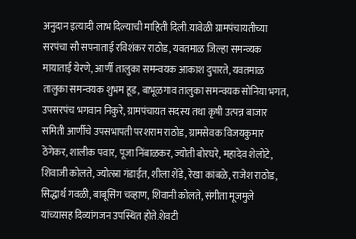अनुदान इत्यादी लाभ दिल्याची माहिती दिली.यावेळी ग्रामपंचायतीच्या सरपंचा सौ सपनाताई रविशंकर राठोड, यवतमाळ जिल्हा समन्व्यक मायाताई येरणे, आर्णी तालुका समन्वयक आकाश दुपारते, यवतमाळ तालुका समन्वयक शुभम हूड, बाभूळगाव तालुका समन्वयक सोनिया भगत, उपसरपंच भगवान निकुरे, ग्रामपंचायत सदस्य तथा कृषी उत्पन्न बाजार समिती आर्णीचे उपसभापती परशराम राठोड, ग्रामसेवक विजयकुमार ठेंगेकर, शालीक पवार, पूजा निंबाळकर, ज्योती बोरघरे, महादेव शेलोटे, शिवाजी कोलते, ज्योत्स्ना गंडाईत, शीला शेंडे, रेखा कांबळे, राजेश राठोड, सिद्धार्थ गवळी, बाबूसिंग चव्हाण, शिवानी कोलते, संगीता मूजमुले यांच्यासह दिव्यांगजन उपस्थित होते.शेवटी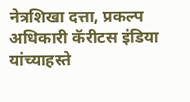नेत्रशिखा दत्ता, प्रकल्प अधिकारी कॅरीटस इंडिया यांच्याहस्ते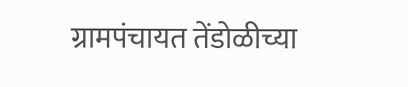ग्रामपंचायत तेंडोळीच्या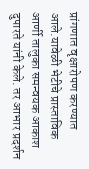प्रांगणात वृक्षारोपण करण्यात आले.यावेळी भेटीचे प्रास्ताविक आर्णी तालुका समन्वयक आकाश दुपारते यांनी केले. तर आभार प्रदर्शन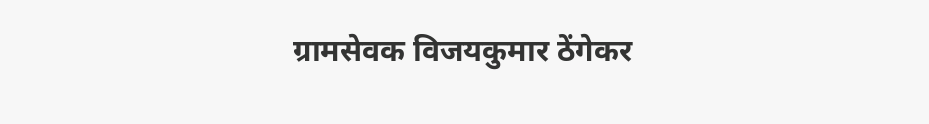ग्रामसेवक विजयकुमार ठेंगेकर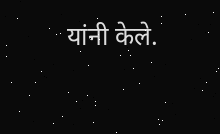यांनी केले.